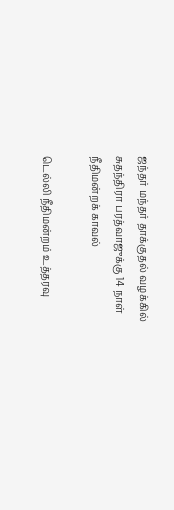ஜந்தர் மந்தர் தாக்குதல் வழக்கில் சுதந்திரா பரத்வாஜுக்கு 14 நாள் நீதிமன்றக் காவல்

டெல்லி நீதிமன்றம் உத்தரவு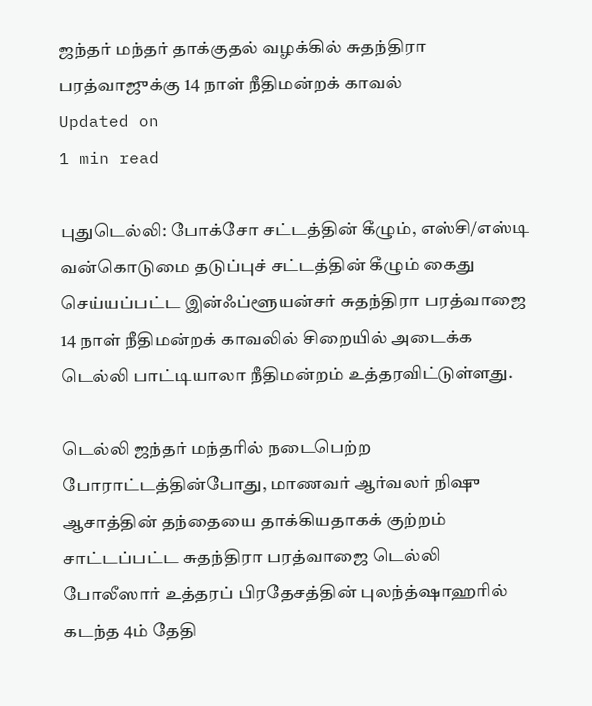ஜந்தர் மந்தர் தாக்குதல் வழக்கில் சுதந்திரா பரத்வாஜுக்கு 14 நாள் நீதிமன்றக் காவல்
Updated on
1 min read

புதுடெல்லி: போக்சோ சட்டத்தின் கீழும், எஸ்சி/எஸ்டி வன்கொடுமை தடுப்புச் சட்டத்தின் கீழும் கைது செய்யப்பட்ட இன்ஃப்ளூயன்சர் சுதந்திரா பரத்வாஜை 14 நாள் நீதிமன்றக் காவலில் சிறையில் அடைக்க டெல்லி பாட்டியாலா நீதிமன்றம் உத்தரவிட்டுள்ளது.

டெல்லி ஜந்தர் மந்தரில் நடைபெற்ற போராட்டத்தின்போது, மாணவர் ஆர்வலர் நிஷு ஆசாத்தின் தந்தையை தாக்கியதாகக் குற்றம் சாட்டப்பட்ட சுதந்திரா பரத்வாஜை டெல்லி போலீஸார் உத்தரப் பிரதேசத்தின் புலந்த்ஷாஹரில் கடந்த 4ம் தேதி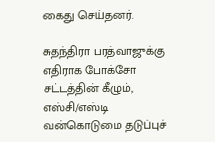கைது செய்தனர்.

சுதந்திரா பரத்வாஜுக்கு எதிராக போக்சோ சட்டத்தின் கீழும், எஸ்சி/எஸ்டி வன்கொடுமை தடுப்புச்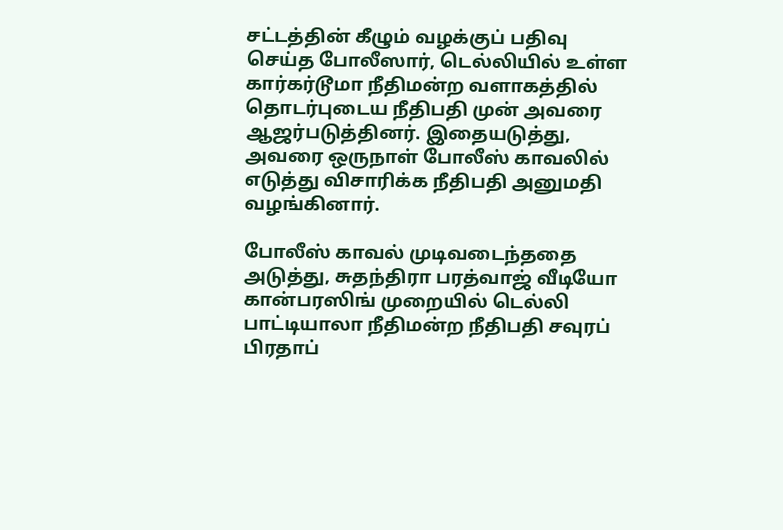சட்டத்தின் கீழும் வழக்குப் பதிவு செய்த போலீஸார், டெல்லியில் உள்ள கார்கர்டூமா நீதிமன்ற வளாகத்தில் தொடர்புடைய நீதிபதி முன் அவரை ஆஜர்படுத்தினர். இதையடுத்து, அவரை ஒருநாள் போலீஸ் காவலில் எடுத்து விசாரிக்க நீதிபதி அனுமதி வழங்கினார்.

போலீஸ் காவல் முடிவடைந்ததை அடுத்து, சுதந்திரா பரத்வாஜ் வீடியோ கான்பரஸிங் முறையில் டெல்லி பாட்டியாலா நீதிமன்ற நீதிபதி சவுரப் பிரதாப்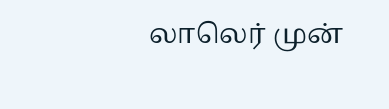லாலெர் முன்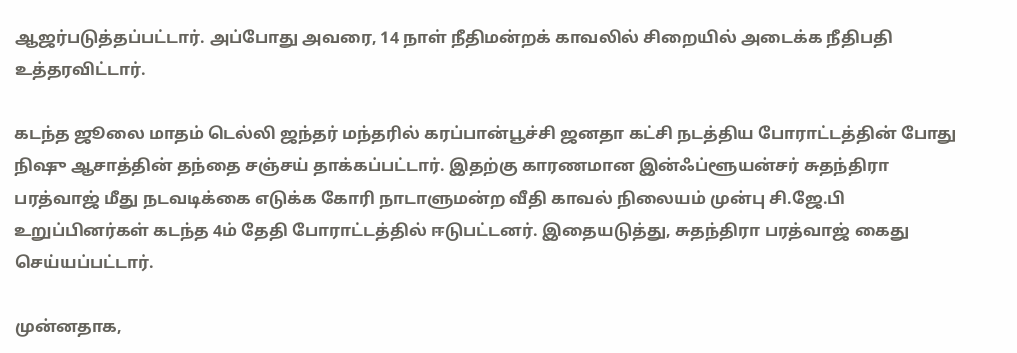ஆஜர்படுத்தப்பட்டார். அப்போது அவரை, 14 நாள் நீதிமன்றக் காவலில் சிறையில் அடைக்க நீதிபதி உத்தரவிட்டார்.

கடந்த ஜூலை மாதம் டெல்லி ஜந்தர் மந்தரில் கரப்பான்பூச்சி ஜனதா கட்சி நடத்திய போராட்டத்தின் போது நிஷு ஆசாத்தின் தந்தை சஞ்சய் தாக்கப்பட்டார். இதற்கு காரணமான இன்ஃப்ளூயன்சர் சுதந்திரா பரத்வாஜ் மீது நடவடிக்கை எடுக்க கோரி நாடாளுமன்ற வீதி காவல் நிலையம் முன்பு சி.ஜே.பி உறுப்பினர்கள் கடந்த 4ம் தேதி போராட்டத்தில் ஈடுபட்டனர். இதையடுத்து, சுதந்திரா பரத்வாஜ் கைது செய்யப்பட்டார்.

முன்னதாக,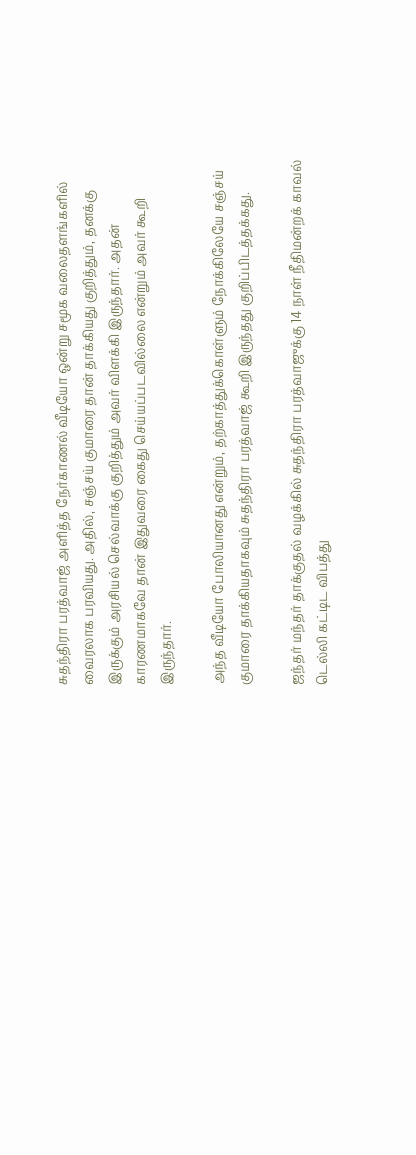சுதந்திரா பரத்வாஜ் அளித்த நேர்காணல் வீடியோ ஒன்று சமூக வலைதளங்களில் வைரலாக பரவியது. அதில், சஞ்சய் குமாரை தான் தாக்கியது குறித்தும், தனக்கு இருக்கும் அரசியல் செல்வாக்கு குறித்தும் அவர் விளக்கி இருந்தார். அதன் காரணமாகவே தான் இதுவரை கைது செய்யப்படவில்லை என்றும் அவர் கூறி இருந்தார்.

அந்த வீடியோ போலியானது என்றும், தற்காத்துக்கொள்ளும் நோக்கிலேயே சஞ்சய் குமாரை தாக்கியதாகவும் சுதந்திரா பரத்வாஜ் கூறி இருந்தது குறிப்பிடத்தக்கது.

ஜந்தர் மந்தர் தாக்குதல் வழக்கில் சுதந்திரா பரத்வாஜுக்கு 14 நாள் நீதிமன்றக் காவல்
டெல்லி கட்டிட விபத்து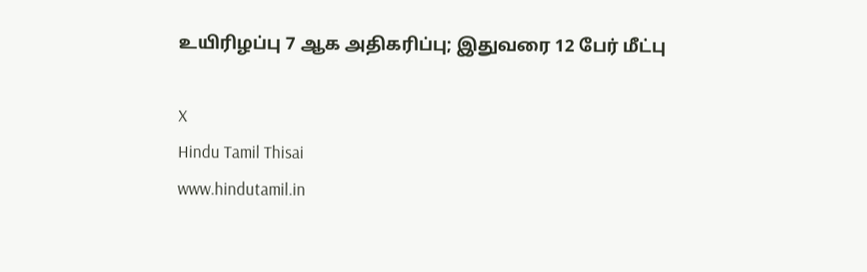உயிரிழப்பு 7 ஆக அதிகரிப்பு; இதுவரை 12 பேர் மீட்பு

X
Hindu Tamil Thisai
www.hindutamil.in